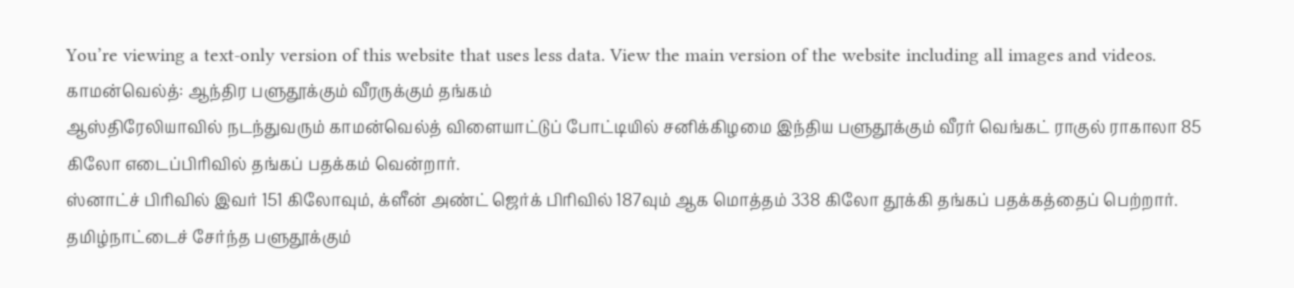You’re viewing a text-only version of this website that uses less data. View the main version of the website including all images and videos.
காமன்வெல்த்: ஆந்திர பளுதூக்கும் வீரருக்கும் தங்கம்
ஆஸ்திரேலியாவில் நடந்துவரும் காமன்வெல்த் விளையாட்டுப் போட்டியில் சனிக்கிழமை இந்திய பளுதூக்கும் வீரர் வெங்கட் ராகுல் ராகாலா 85 கிலோ எடைப்பிரிவில் தங்கப் பதக்கம் வென்றார்.
ஸ்னாட்ச் பிரிவில் இவர் 151 கிலோவும், க்ளீன் அண்ட் ஜெர்க் பிரிவில் 187வும் ஆக மொத்தம் 338 கிலோ தூக்கி தங்கப் பதக்கத்தைப் பெற்றார்.
தமிழ்நாட்டைச் சேர்ந்த பளுதூக்கும்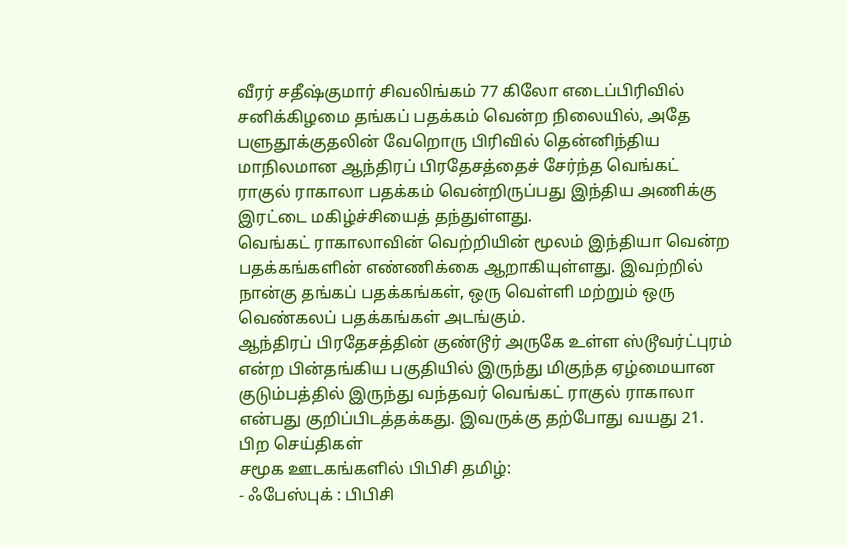வீரர் சதீஷ்குமார் சிவலிங்கம் 77 கிலோ எடைப்பிரிவில் சனிக்கிழமை தங்கப் பதக்கம் வென்ற நிலையில், அதே பளுதூக்குதலின் வேறொரு பிரிவில் தென்னிந்திய மாநிலமான ஆந்திரப் பிரதேசத்தைச் சேர்ந்த வெங்கட் ராகுல் ராகாலா பதக்கம் வென்றிருப்பது இந்திய அணிக்கு இரட்டை மகிழ்ச்சியைத் தந்துள்ளது.
வெங்கட் ராகாலாவின் வெற்றியின் மூலம் இந்தியா வென்ற பதக்கங்களின் எண்ணிக்கை ஆறாகியுள்ளது. இவற்றில் நான்கு தங்கப் பதக்கங்கள், ஒரு வெள்ளி மற்றும் ஒரு வெண்கலப் பதக்கங்கள் அடங்கும்.
ஆந்திரப் பிரதேசத்தின் குண்டூர் அருகே உள்ள ஸ்டூவர்ட்புரம் என்ற பின்தங்கிய பகுதியில் இருந்து மிகுந்த ஏழ்மையான குடும்பத்தில் இருந்து வந்தவர் வெங்கட் ராகுல் ராகாலா என்பது குறிப்பிடத்தக்கது. இவருக்கு தற்போது வயது 21.
பிற செய்திகள்
சமூக ஊடகங்களில் பிபிசி தமிழ்:
- ஃபேஸ்புக் : பிபிசி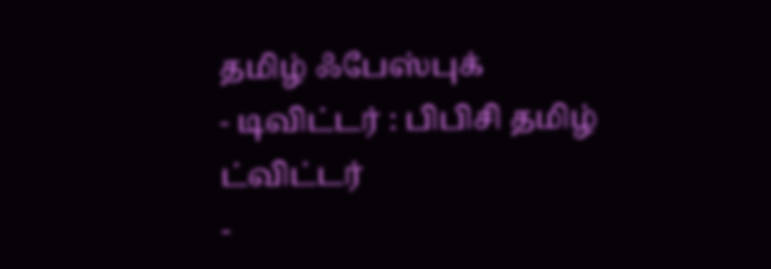தமிழ் ஃபேஸ்புக்
- டிவிட்டர் : பிபிசி தமிழ் ட்விட்டர்
-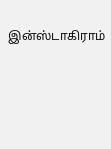இன்ஸ்டாகிராம்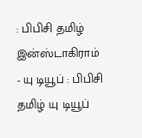: பிபிசி தமிழ் இன்ஸ்டாகிராம்
- யு டியூப் : பிபிசி தமிழ் யு டியூப்